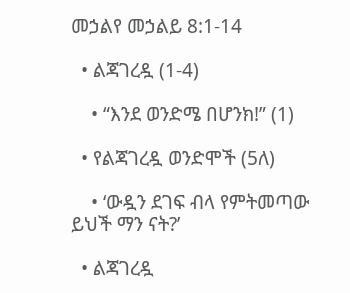መኃልየ መኃልይ 8:1-14

  • ልጃገረዷ (1-4)

    • “እንደ ወንድሜ በሆንክ!” (1)

  • የልጃገረዷ ወንድሞች (5ለ)

    • ‘ውዷን ደገፍ ብላ የምትመጣው ይህች ማን ናት?’

  • ልጃገረዷ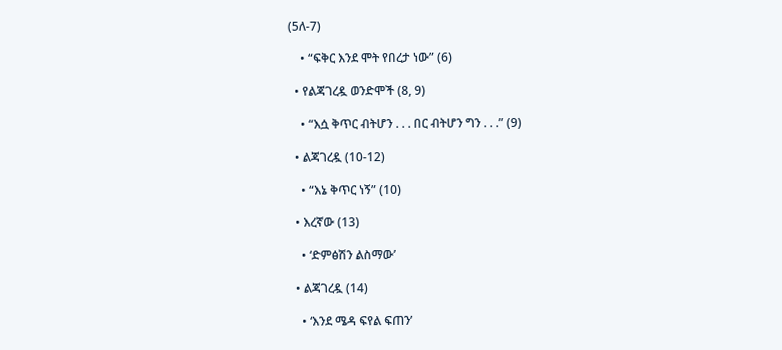(5ለ-7)

    • “ፍቅር እንደ ሞት የበረታ ነው” (6)

  • የልጃገረዷ ወንድሞች (8, 9)

    • “እሷ ቅጥር ብትሆን . . . በር ብትሆን ግን . . .” (9)

  • ልጃገረዷ (10-12)

    • “እኔ ቅጥር ነኝ” (10)

  • እረኛው (13)

    • ‘ድምፅሽን ልስማው’

  • ልጃገረዷ (14)

    • ‘እንደ ሜዳ ፍየል ፍጠን’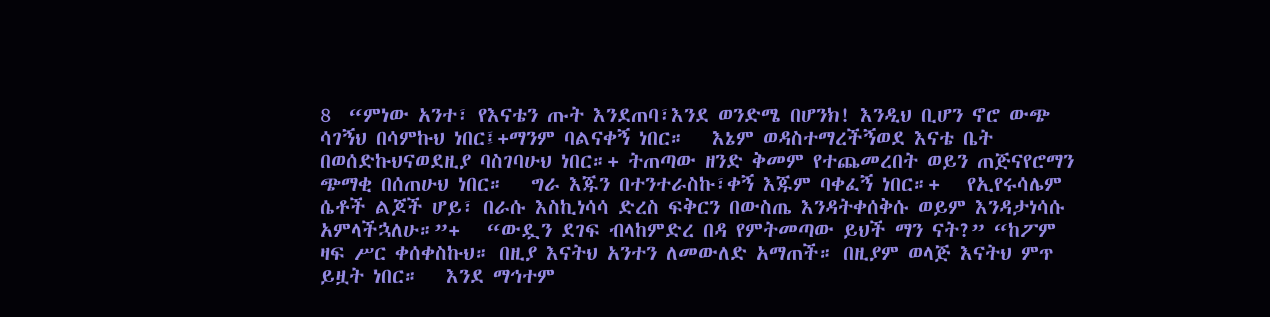8  “ምነው አንተ፣ የእናቴን ጡት እንደጠባ፣እንደ ወንድሜ በሆንክ! እንዲህ ቢሆን ኖሮ ውጭ ሳገኝህ በሳምኩህ ነበር፤+ማንም ባልናቀኝ ነበር።   እኔም ወዳስተማረችኝወደ እናቴ ቤት በወሰድኩህናወደዚያ ባስገባሁህ ነበር።+ ትጠጣው ዘንድ ቅመም የተጨመረበት ወይን ጠጅናየሮማን ጭማቂ በሰጠሁህ ነበር።   ግራ እጁን በተንተራስኩ፣ቀኝ እጁም ባቀፈኝ ነበር።+   የኢየሩሳሌም ሴቶች ልጆች ሆይ፣ በራሱ እስኪነሳሳ ድረስ ፍቅርን በውስጤ እንዳትቀሰቅሱ ወይም እንዳታነሳሱ አምላችኋለሁ።”+   “ውዷን ደገፍ ብላከምድረ በዳ የምትመጣው ይህች ማን ናት?” “ከፖም ዛፍ ሥር ቀሰቀስኩህ። በዚያ እናትህ አንተን ለመውለድ አማጠች። በዚያም ወላጅ እናትህ ምጥ ይዟት ነበር።   እንደ ማኅተም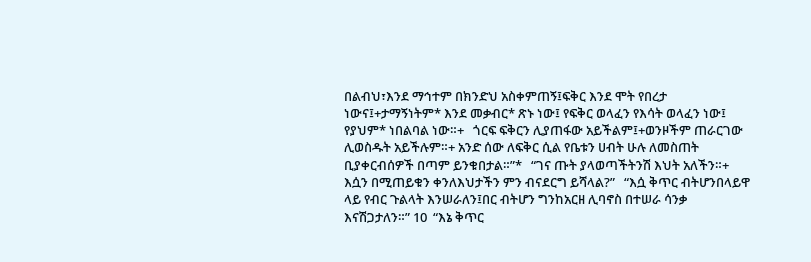በልብህ፣እንደ ማኅተም በክንድህ አስቀምጠኝ፤ፍቅር እንደ ሞት የበረታ ነውና፤+ታማኝነትም* እንደ መቃብር* ጽኑ ነው፤ የፍቅር ወላፈን የእሳት ወላፈን ነው፤ የያህም* ነበልባል ነው።+   ጎርፍ ፍቅርን ሊያጠፋው አይችልም፤+ወንዞችም ጠራርገው ሊወስዱት አይችሉም።+ አንድ ሰው ለፍቅር ሲል የቤቱን ሀብት ሁሉ ለመስጠት ቢያቀርብሰዎች በጣም ይንቁበታል።”*   “ገና ጡት ያላወጣችትንሽ እህት አለችን።+ እሷን በሚጠይቁን ቀንለእህታችን ምን ብናደርግ ይሻላል?”   “እሷ ቅጥር ብትሆንበላይዋ ላይ የብር ጉልላት እንሠራለን፤በር ብትሆን ግንከአርዘ ሊባኖስ በተሠራ ሳንቃ እናሽጋታለን።” 10  “እኔ ቅጥር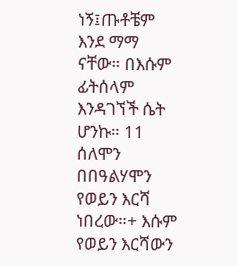ነኝ፤ጡቶቼም እንደ ማማ ናቸው። በእሱም ፊትሰላም እንዳገኘች ሴት ሆንኩ። 11  ሰለሞን በበዓልሃሞን የወይን እርሻ ነበረው።+ እሱም የወይን እርሻውን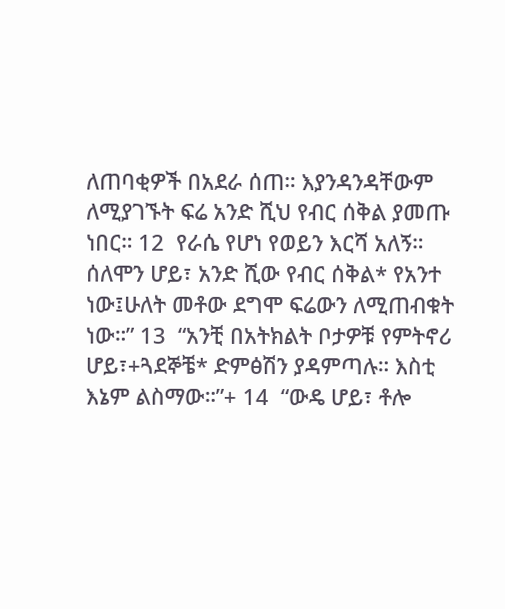ለጠባቂዎች በአደራ ሰጠ። እያንዳንዳቸውም ለሚያገኙት ፍሬ አንድ ሺህ የብር ሰቅል ያመጡ ነበር። 12  የራሴ የሆነ የወይን እርሻ አለኝ። ሰለሞን ሆይ፣ አንድ ሺው የብር ሰቅል* የአንተ ነው፤ሁለት መቶው ደግሞ ፍሬውን ለሚጠብቁት ነው።” 13  “አንቺ በአትክልት ቦታዎቹ የምትኖሪ ሆይ፣+ጓደኞቼ* ድምፅሽን ያዳምጣሉ። እስቲ እኔም ልስማው።”+ 14  “ውዴ ሆይ፣ ቶሎ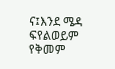ና፤እንደ ሜዳ ፍየልወይም የቅመም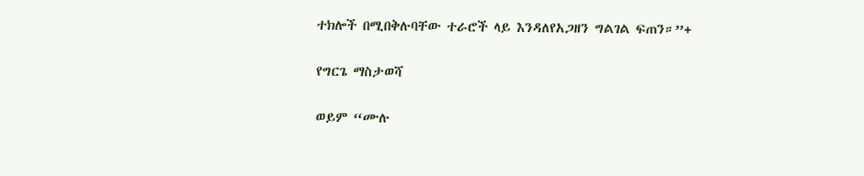ተክሎች በሚበቅሉባቸው ተራሮች ላይ እንዳለየአጋዘን ግልገል ፍጠን።”+

የግርጌ ማስታወሻ

ወይም “ሙሉ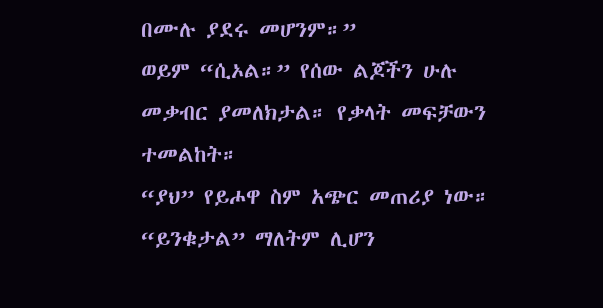በሙሉ ያደሩ መሆንም።”
ወይም “ሲኦል።” የሰው ልጆችን ሁሉ መቃብር ያመለክታል። የቃላት መፍቻውን ተመልከት።
“ያህ” የይሖዋ ስም አጭር መጠሪያ ነው።
“ይንቁታል” ማለትም ሊሆን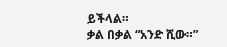ይችላል።
ቃል በቃል “አንድ ሺው።”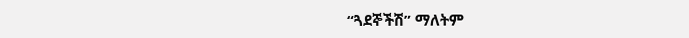“ጓደኞችሽ” ማለትም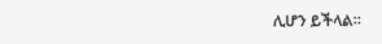ሊሆን ይችላል።